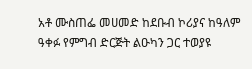አቶ ሙስጠፌ መሀመድ ከደቡብ ኮሪያና ከዓለም ዓቀፉ የምግብ ድርጅት ልዑካን ጋር ተወያዩ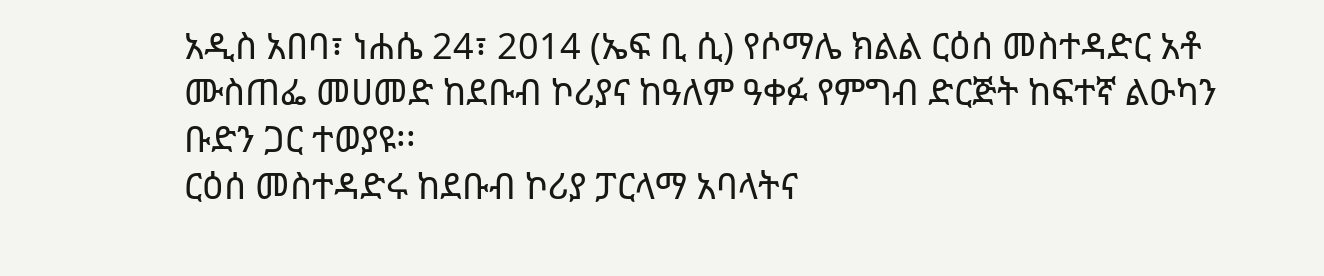አዲስ አበባ፣ ነሐሴ 24፣ 2014 (ኤፍ ቢ ሲ) የሶማሌ ክልል ርዕሰ መስተዳድር አቶ ሙስጠፌ መሀመድ ከደቡብ ኮሪያና ከዓለም ዓቀፉ የምግብ ድርጅት ከፍተኛ ልዑካን ቡድን ጋር ተወያዩ፡፡
ርዕሰ መስተዳድሩ ከደቡብ ኮሪያ ፓርላማ አባላትና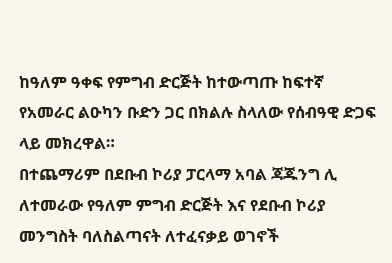ከዓለም ዓቀፍ የምግብ ድርጅት ከተውጣጡ ከፍተኛ የአመራር ልዑካን ቡድን ጋር በክልሉ ስላለው የሰብዓዊ ድጋፍ ላይ መክረዋል።
በተጨማሪም በደቡብ ኮሪያ ፓርላማ አባል ጃጁንግ ሊ ለተመራው የዓለም ምግብ ድርጅት እና የደቡብ ኮሪያ መንግስት ባለስልጣናት ለተፈናቃይ ወገኖች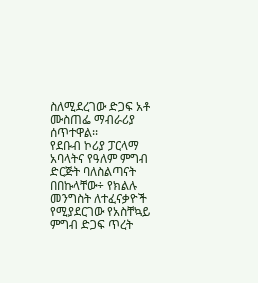ስለሚደረገው ድጋፍ አቶ ሙስጠፌ ማብራሪያ ሰጥተዋል፡፡
የደቡብ ኮሪያ ፓርላማ አባላትና የዓለም ምግብ ድርጅት ባለስልጣናት በበኩላቸው÷ የክልሉ መንግስት ለተፈናቃዮች የሚያደርገው የአስቸኳይ ምግብ ድጋፍ ጥረት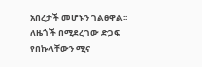አበረታች መሆኑን ገልፀዋል፡፡
ለዜጎች በሚደረገው ድጋፍ የበኩላቸውን ሚና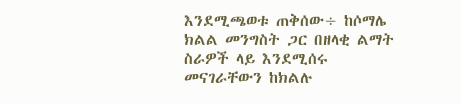እንደሚጫወቱ ጠቅሰው÷ ከሶማሌ ክልል መንግስት ጋር በዘላቂ ልማት ስራዎች ላይ እንደሚሰሩ መናገራቸውን ከክልሉ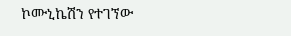ኮሙኒኬሽን የተገኘው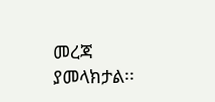መረጃ ያመላክታል፡፡